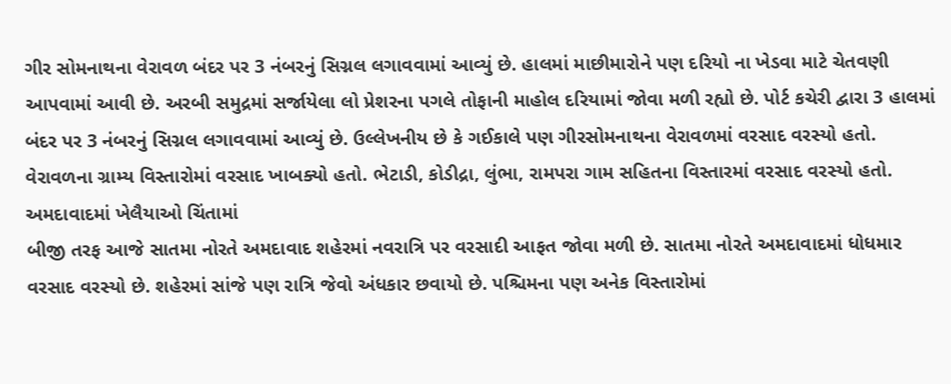ગીર સોમનાથના વેરાવળ બંદર પર 3 નંબરનું સિગ્નલ લગાવવામાં આવ્યું છે. હાલમાં માછીમારોને પણ દરિયો ના ખેડવા માટે ચેતવણી આપવામાં આવી છે. અરબી સમુદ્રમાં સર્જાયેલા લો પ્રેશરના પગલે તોફાની માહોલ દરિયામાં જોવા મળી રહ્યો છે. પોર્ટ કચેરી દ્વારા 3 હાલમાં બંદર પર 3 નંબરનું સિગ્નલ લગાવવામાં આવ્યું છે. ઉલ્લેખનીય છે કે ગઈકાલે પણ ગીરસોમનાથના વેરાવળમાં વરસાદ વરસ્યો હતો. વેરાવળના ગ્રામ્ય વિસ્તારોમાં વરસાદ ખાબક્યો હતો. ભેટાડી, કોડીદ્રા, લુંભા, રામપરા ગામ સહિતના વિસ્તારમાં વરસાદ વરસ્યો હતો.
અમદાવાદમાં ખેલૈયાઓ ચિંતામાં
બીજી તરફ આજે સાતમા નોરતે અમદાવાદ શહેરમાં નવરાત્રિ પર વરસાદી આફત જોવા મળી છે. સાતમા નોરતે અમદાવાદમાં ધોધમાર વરસાદ વરસ્યો છે. શહેરમાં સાંજે પણ રાત્રિ જેવો અંધકાર છવાયો છે. પશ્ચિમના પણ અનેક વિસ્તારોમાં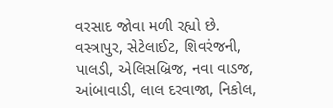વરસાદ જોવા મળી રહ્યો છે. વસ્ત્રાપુર, સેટેલાઈટ, શિવરંજની, પાલડી, એલિસબ્રિજ, નવા વાડજ, આંબાવાડી, લાલ દરવાજા, નિકોલ,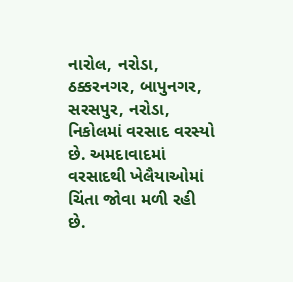નારોલ, નરોડા, ઠક્કરનગર, બાપુનગર, સરસપુર, નરોડા, નિકોલમાં વરસાદ વરસ્યો છે. અમદાવાદમાં વરસાદથી ખેલૈયાઓમાં ચિંતા જોવા મળી રહી છે.